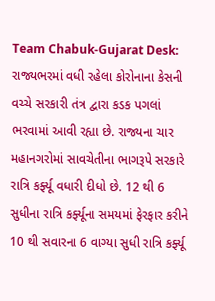Team Chabuk-Gujarat Desk: રાજ્યભરમાં વધી રહેલા કોરોનાના કેસની વચ્ચે સરકારી તંત્ર દ્વારા કડક પગલાં ભરવામાં આવી રહ્યા છે. રાજ્યના ચાર મહાનગરોમાં સાવચેતીના ભાગરૂપે સરકારે રાત્રિ કર્ફ્યૂ વધારી દીધો છે. 12 થી 6 સુધીના રાત્રિ કર્ફ્યૂના સમયમાં ફેરફાર કરીને 10 થી સવારના 6 વાગ્યા સુધી રાત્રિ કર્ફ્યૂ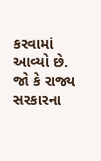કરવામાં આવ્યો છે. જો કે રાજ્ય સરકારના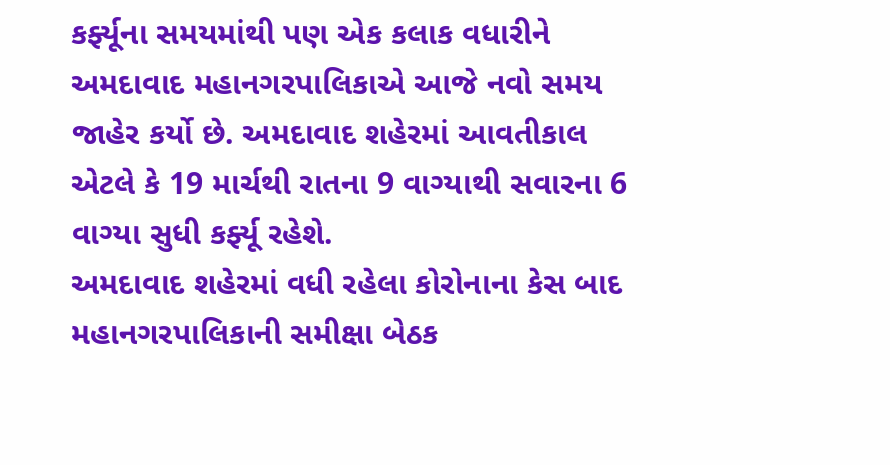કર્ફ્યૂના સમયમાંથી પણ એક કલાક વધારીને અમદાવાદ મહાનગરપાલિકાએ આજે નવો સમય જાહેર કર્યો છે. અમદાવાદ શહેરમાં આવતીકાલ એટલે કે 19 માર્ચથી રાતના 9 વાગ્યાથી સવારના 6 વાગ્યા સુધી કર્ફ્યૂ રહેશે.
અમદાવાદ શહેરમાં વધી રહેલા કોરોનાના કેસ બાદ મહાનગરપાલિકાની સમીક્ષા બેઠક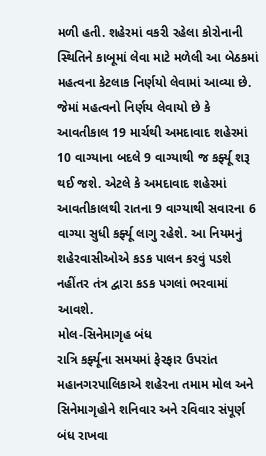મળી હતી. શહેરમાં વકરી રહેલા કોરોનાની સ્થિતિને કાબૂમાં લેવા માટે મળેલી આ બેઠકમાં મહત્વના કેટલાક નિર્ણયો લેવામાં આવ્યા છે. જેમાં મહત્વનો નિર્ણય લેવાયો છે કે આવતીકાલ 19 માર્ચથી અમદાવાદ શહેરમાં 10 વાગ્યાના બદલે 9 વાગ્યાથી જ કર્ફ્યૂ શરૂ થઈ જશે. એટલે કે અમદાવાદ શહેરમાં આવતીકાલથી રાતના 9 વાગ્યાથી સવારના 6 વાગ્યા સુધી કર્ફ્યૂ લાગુ રહેશે. આ નિયમનું શહેરવાસીઓએ કડક પાલન કરવું પડશે નહીંતર તંત્ર દ્વારા કડક પગલાં ભરવામાં આવશે.
મોલ-સિનેમાગૃહ બંધ
રાત્રિ કર્ફ્યૂના સમયમાં ફેરફાર ઉપરાંત મહાનગરપાલિકાએ શહેરના તમામ મોલ અને સિનેમાગૃહોને શનિવાર અને રવિવાર સંપૂર્ણ બંધ રાખવા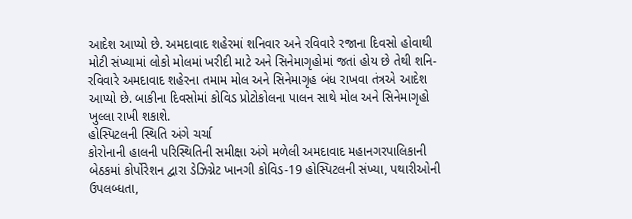આદેશ આપ્યો છે. અમદાવાદ શહેરમાં શનિવાર અને રવિવારે રજાના દિવસો હોવાથી મોટી સંખ્યામાં લોકો મોલમાં ખરીદી માટે અને સિનેમાગૃહોમાં જતાં હોય છે તેથી શનિ-રવિવારે અમદાવાદ શહેરના તમામ મોલ અને સિનેમાગૃહ બંધ રાખવા તંત્રએ આદેશ આપ્યો છે. બાકીના દિવસોમાં કોવિડ પ્રોટોકોલના પાલન સાથે મોલ અને સિનેમાગૃહો ખુલ્લા રાખી શકાશે.
હોસ્પિટલની સ્થિતિ અંગે ચર્ચા
કોરોનાની હાલની પરિસ્થિતિની સમીક્ષા અંગે મળેલી અમદાવાદ મહાનગરપાલિકાની બેઠકમાં કોર્પોરેશન દ્વારા ડેઝિગ્નેટ ખાનગી કોવિડ-19 હોસ્પિટલની સંખ્યા, પથારીઓની ઉપલબ્ધતા,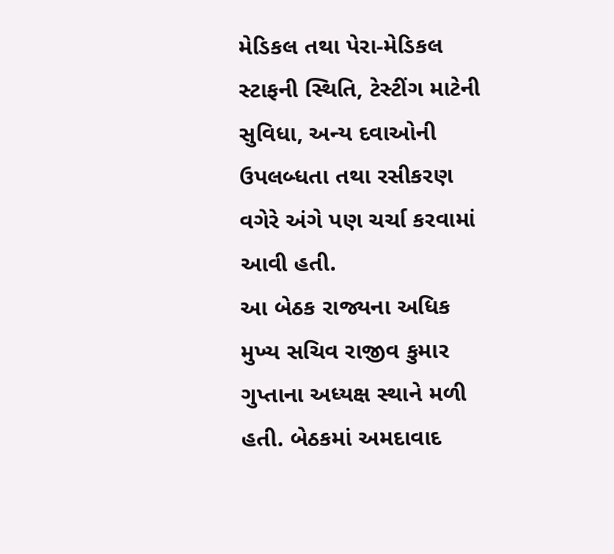મેડિકલ તથા પેરા-મેડિકલ સ્ટાફની સ્થિતિ, ટેસ્ટીંગ માટેની સુવિધા, અન્ય દવાઓની ઉપલબ્ધતા તથા રસીકરણ વગેરે અંગે પણ ચર્ચા કરવામાં આવી હતી.
આ બેઠક રાજ્યના અધિક મુખ્ય સચિવ રાજીવ કુમાર ગુપ્તાના અધ્યક્ષ સ્થાને મળી હતી. બેઠકમાં અમદાવાદ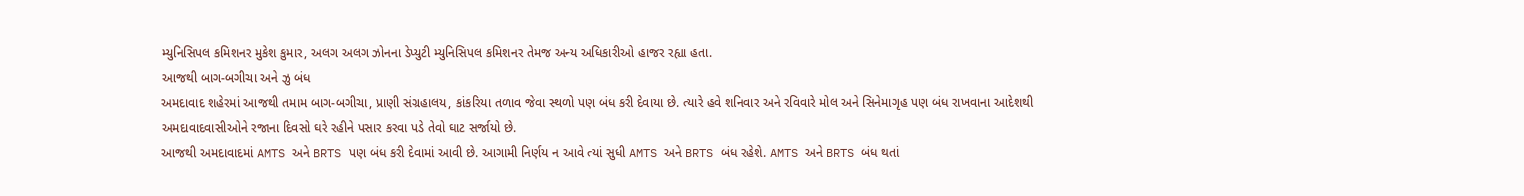મ્યુનિસિપલ કમિશનર મુકેશ કુમાર, અલગ અલગ ઝોનના ડેપ્યુટી મ્યુનિસિપલ કમિશનર તેમજ અન્ય અધિકારીઓ હાજર રહ્યા હતા.
આજથી બાગ-બગીચા અને ઝુ બંધ
અમદાવાદ શહેરમાં આજથી તમામ બાગ-બગીચા, પ્રાણી સંગ્રહાલય, કાંકરિયા તળાવ જેવા સ્થળો પણ બંધ કરી દેવાયા છે. ત્યારે હવે શનિવાર અને રવિવારે મોલ અને સિનેમાગૃહ પણ બંધ રાખવાના આદેશથી અમદાવાદવાસીઓને રજાના દિવસો ઘરે રહીને પસાર કરવા પડે તેવો ઘાટ સર્જાયો છે.
આજથી અમદાવાદમાં AMTS અને BRTS પણ બંધ કરી દેવામાં આવી છે. આગામી નિર્ણય ન આવે ત્યાં સુધી AMTS અને BRTS બંધ રહેશે. AMTS અને BRTS બંધ થતાં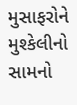મુસાફરોને મુશ્કેલીનો સામનો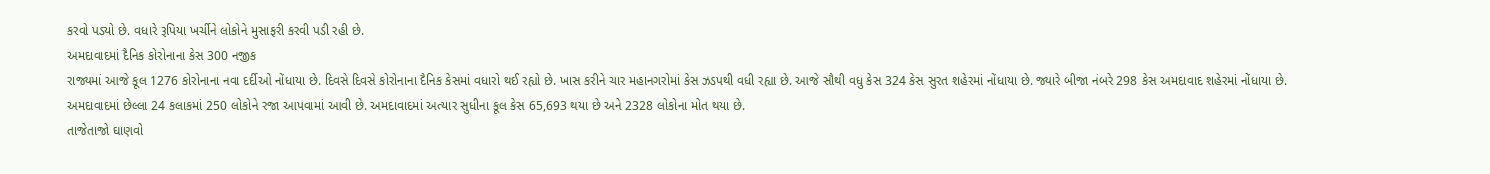કરવો પડ્યો છે. વધારે રૂપિયા ખર્ચીને લોકોને મુસાફરી કરવી પડી રહી છે.
અમદાવાદમાં દૈનિક કોરોનાના કેસ 300 નજીક
રાજ્યમાં આજે કૂલ 1276 કોરોનાના નવા દર્દીઓ નોંધાયા છે. દિવસે દિવસે કોરોનાના દૈનિક કેસમાં વધારો થઈ રહ્યો છે. ખાસ કરીને ચાર મહાનગરોમાં કેસ ઝડપથી વધી રહ્યા છે. આજે સૌથી વધુ કેસ 324 કેસ સુરત શહેરમાં નોંધાયા છે. જ્યારે બીજા નંબરે 298 કેસ અમદાવાદ શહેરમાં નોંધાયા છે. અમદાવાદમાં છેલ્લા 24 કલાકમાં 250 લોકોને રજા આપવામાં આવી છે. અમદાવાદમાં અત્યાર સુધીના કૂલ કેસ 65,693 થયા છે અને 2328 લોકોના મોત થયા છે.
તાજેતાજો ઘાણવો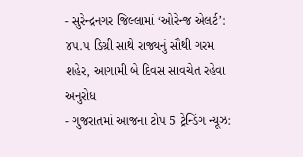- સુરેન્દ્રનગર જિલ્લામાં ‘ઓરેન્જ એલર્ટ’: ૪૫.૫ ડિગ્રી સાથે રાજ્યનું સૌથી ગરમ શહેર, આગામી બે દિવસ સાવચેત રહેવા અનુરોધ
- ગુજરાતમાં આજના ટોપ 5 ટ્રેન્ડિંગ ન્યૂઝ: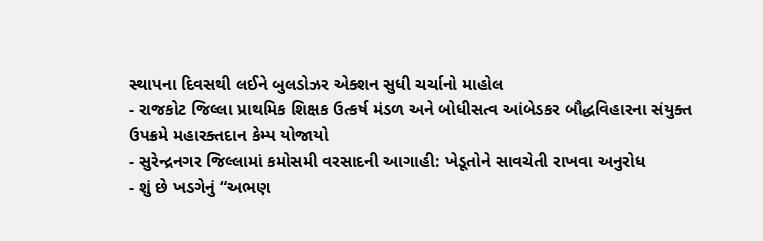સ્થાપના દિવસથી લઈને બુલડોઝર એક્શન સુધી ચર્ચાનો માહોલ
- રાજકોટ જિલ્લા પ્રાથમિક શિક્ષક ઉત્કર્ષ મંડળ અને બોધીસત્વ આંબેડકર બૌદ્ધવિહારના સંયુક્ત ઉપક્રમે મહારક્તદાન કેમ્પ યોજાયો
- સુરેન્દ્રનગર જિલ્લામાં કમોસમી વરસાદની આગાહી: ખેડૂતોને સાવચેતી રાખવા અનુરોધ
- શું છે ખડગેનું “અભણ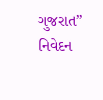ગુજરાત” નિવેદન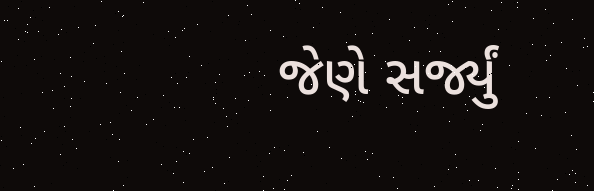જેણે સર્જ્યું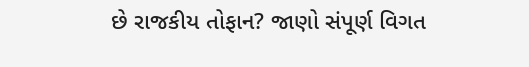છે રાજકીય તોફાન? જાણો સંપૂર્ણ વિગત